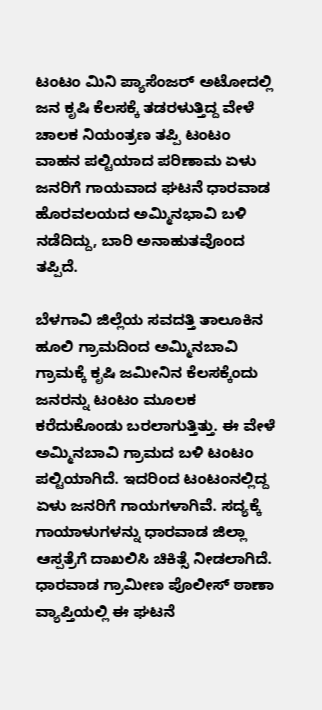ಟಂಟಂ ಮಿನಿ ಪ್ಯಾಸೆಂಜರ್ ಅಟೋದಲ್ಲಿ ಜನ ಕೃಷಿ ಕೆಲಸಕ್ಕೆ ತಡರಳುತ್ತಿದ್ದ ವೇಳೆ ಚಾಲಕ ನಿಯಂತ್ರಣ ತಪ್ಪಿ ಟಂಟಂ ವಾಹನ ಪಲ್ಟಿಯಾದ ಪರಿಣಾಮ ಏಳು ಜನರಿಗೆ ಗಾಯವಾದ ಘಟನೆ ಧಾರವಾಡ ಹೊರವಲಯದ ಅಮ್ಮಿನಭಾವಿ ಬಳಿ ನಡೆದಿದ್ದು, ಬಾರಿ ಅನಾಹುತವೊಂದ ತಪ್ಪಿದೆ.

ಬೆಳಗಾವಿ ಜಿಲ್ಲೆಯ ಸವದತ್ತಿ ತಾಲೂಕಿನ ಹೂಲಿ ಗ್ರಾಮದಿಂದ ಅಮ್ಮಿನಬಾವಿ ಗ್ರಾಮಕ್ಕೆ ಕೃಷಿ ಜಮೀನಿನ ಕೆಲಸಕ್ಕೆಂದು ಜನರನ್ನು ಟಂಟಂ ಮೂಲಕ ಕರೆದುಕೊಂಡು ಬರಲಾಗುತ್ತಿತ್ತು. ಈ ವೇಳೆ ಅಮ್ಮಿನಬಾವಿ ಗ್ರಾಮದ ಬಳಿ ಟಂಟಂ ಪಲ್ಟಿಯಾಗಿದೆ. ಇದರಿಂದ ಟಂಟಂನಲ್ಲಿದ್ದ ಏಳು ಜನರಿಗೆ ಗಾಯಗಳಾಗಿವೆ. ಸದ್ಯಕ್ಕೆ ಗಾಯಾಳುಗಳನ್ನು ಧಾರವಾಡ ಜಿಲ್ಲಾ ಆಸ್ಪತ್ರೆಗೆ ದಾಖಲಿಸಿ ಚಿಕಿತ್ಸೆ ನೀಡಲಾಗಿದೆ. ಧಾರವಾಡ ಗ್ರಾಮೀಣ ಪೊಲೀಸ್ ಠಾಣಾ ವ್ಯಾಪ್ತಿಯಲ್ಲಿ ಈ ಘಟನೆ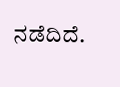ನಡೆದಿದೆ.